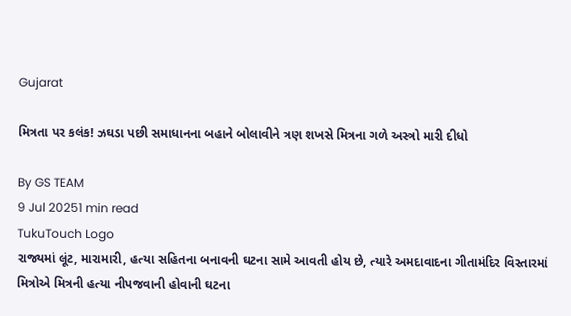Gujarat

મિત્રતા પર કલંક! ઝઘડા પછી સમાધાનના બહાને બોલાવીને ત્રણ શખસે મિત્રના ગળે અસ્ત્રો મારી દીધો

By GS TEAM
9 Jul 20251 min read
TukuTouch Logo
રાજ્યમાં લૂંટ, મારામારી, હત્યા સહિતના બનાવની ઘટના સામે આવતી હોય છે, ત્યારે અમદાવાદના ગીતામંદિર વિસ્તારમાં મિત્રોએ મિત્રની હત્યા નીપજવાની હોવાની ઘટના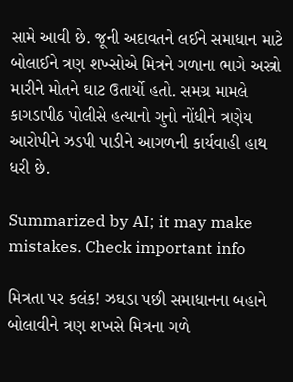સામે આવી છે. જૂની અદાવતને લઈને સમાધાન માટે બોલાઈને ત્રણ શખ્સોએ મિત્રને ગળાના ભાગે અસ્ત્રો મારીને મોતને ઘાટ ઉતાર્યો હતો. સમગ્ર મામલે કાગડાપીઠ પોલીસે હત્યાનો ગુનો નોંધીને ત્રણેય આરોપીને ઝડપી પાડીને આગળની કાર્યવાહી હાથ ધરી છે.

Summarized by AI; it may make mistakes. Check important info

મિત્રતા પર કલંક! ઝઘડા પછી સમાધાનના બહાને બોલાવીને ત્રણ શખસે મિત્રના ગળે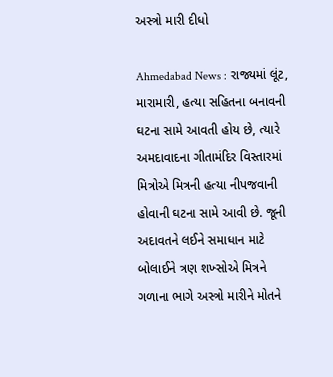અસ્ત્રો મારી દીધો

Ahmedabad News : રાજ્યમાં લૂંટ, મારામારી, હત્યા સહિતના બનાવની ઘટના સામે આવતી હોય છે, ત્યારે અમદાવાદના ગીતામંદિર વિસ્તારમાં મિત્રોએ મિત્રની હત્યા નીપજવાની હોવાની ઘટના સામે આવી છે. જૂની અદાવતને લઈને સમાધાન માટે બોલાઈને ત્રણ શખ્સોએ મિત્રને ગળાના ભાગે અસ્ત્રો મારીને મોતને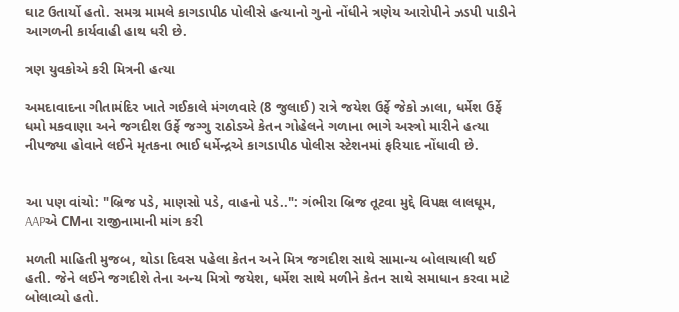ઘાટ ઉતાર્યો હતો. સમગ્ર મામલે કાગડાપીઠ પોલીસે હત્યાનો ગુનો નોંધીને ત્રણેય આરોપીને ઝડપી પાડીને આગળની કાર્યવાહી હાથ ધરી છે.

ત્રણ યુવકોએ કરી મિત્રની હત્યા

અમદાવાદના ગીતામંદિર ખાતે ગઈકાલે મંગળવારે (8 જુલાઈ) રાત્રે જયેશ ઉર્ફે જેકો ઝાલા, ધર્મેશ ઉર્ફે ધમો મકવાણા અને જગદીશ ઉર્ફે જગ્ગુ રાઠોડએ કેતન ગોહેલને ગળાના ભાગે અસ્ત્રો મારીને હત્યા નીપજ્યા હોવાને લઈને મૃતકના ભાઈ ધર્મેન્દ્રએ કાગડાપીઠ પોલીસ સ્ટેશનમાં ફરિયાદ નોંધાવી છે.


આ પણ વાંચો: "બ્રિજ પડે, માણસો પડે, વાહનો પડે..": ગંભીરા બ્રિજ તૂટવા મુદ્દે વિપક્ષ લાલઘૂમ, AAPએ CMના રાજીનામાની માંગ કરી

મળતી માહિતી મુજબ, થોડા દિવસ પહેલા કેતન અને મિત્ર જગદીશ સાથે સામાન્ય બોલાચાલી થઈ હતી. જેને લઈને જગદીશે તેના અન્ય મિત્રો જયેશ, ધર્મેશ સાથે મળીને કેતન સાથે સમાધાન કરવા માટે બોલાવ્યો હતો.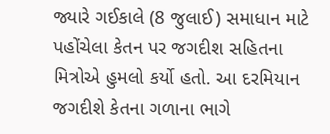જ્યારે ગઈકાલે (8 જુલાઈ) સમાધાન માટે પહોંચેલા કેતન પર જગદીશ સહિતના મિત્રોએ હુમલો કર્યો હતો. આ દરમિયાન જગદીશે કેતના ગળાના ભાગે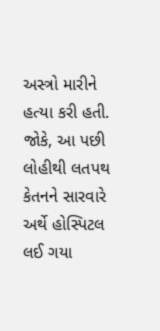અસ્ત્રો મારીને હત્યા કરી હતી. જોકે, આ પછી લોહીથી લતપથ કેતનને સારવારે અર્થે હોસ્પિટલ લઈ ગયા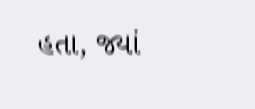હતા, જ્યાં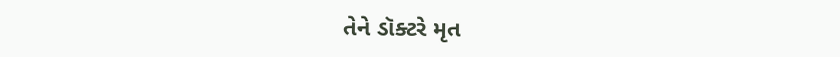તેને ડૉક્ટરે મૃત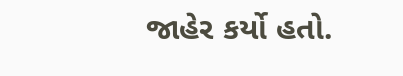જાહેર કર્યો હતો.